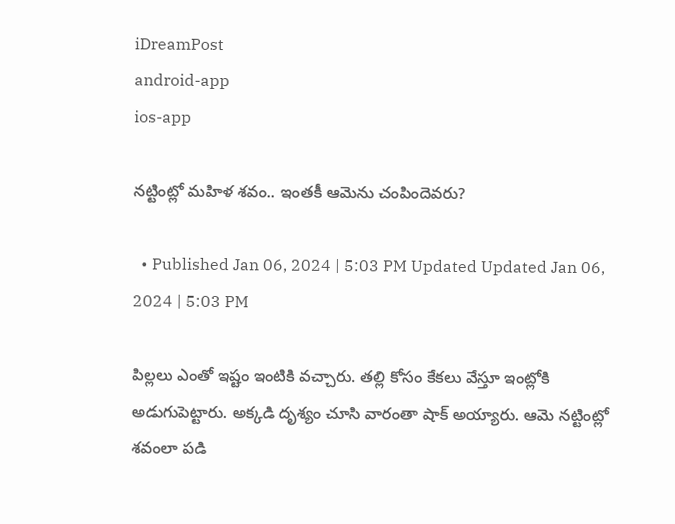iDreamPost
android-app
ios-app

నట్టింట్లో మహిళ శవం.. ఇంతకీ ఆమెను చంపిందెవరు?

  • Published Jan 06, 2024 | 5:03 PM Updated Updated Jan 06, 2024 | 5:03 PM

పిల్లలు ఎంతో ఇష్టం ఇంటికి వచ్చారు. తల్లి కోసం కేకలు వేస్తూ ఇంట్లోకి అడుగుపెట్టారు. అక్కడి దృశ్యం చూసి వారంతా షాక్‌ అయ్యారు. ఆమె నట్టింట్లో శవంలా పడి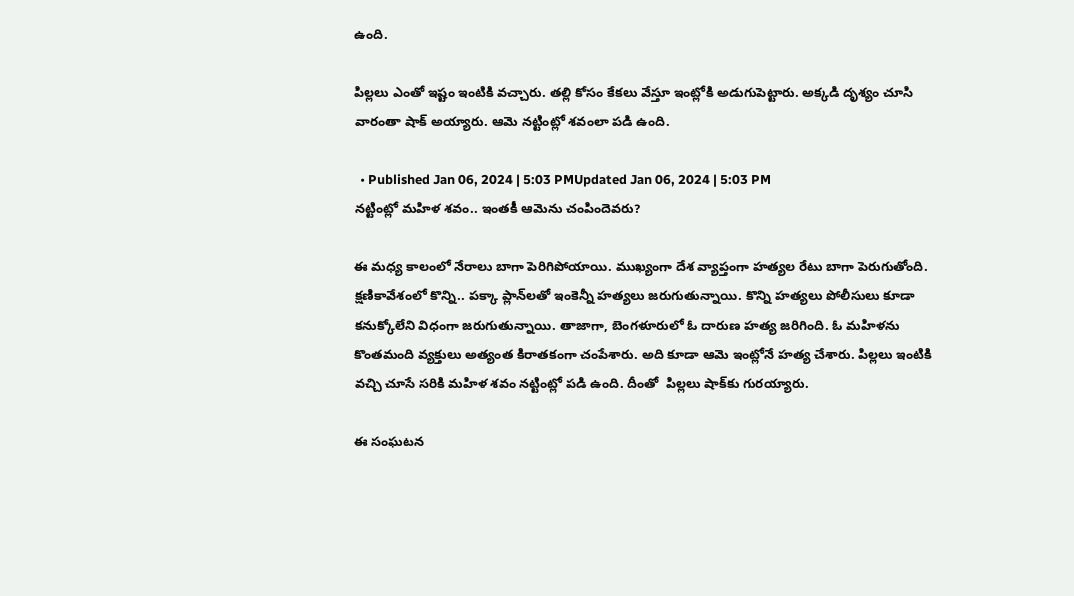ఉంది.

పిల్లలు ఎంతో ఇష్టం ఇంటికి వచ్చారు. తల్లి కోసం కేకలు వేస్తూ ఇంట్లోకి అడుగుపెట్టారు. అక్కడి దృశ్యం చూసి వారంతా షాక్‌ అయ్యారు. ఆమె నట్టింట్లో శవంలా పడి ఉంది.

  • Published Jan 06, 2024 | 5:03 PMUpdated Jan 06, 2024 | 5:03 PM
నట్టింట్లో మహిళ శవం.. ఇంతకీ ఆమెను చంపిందెవరు?

ఈ మధ్య కాలంలో నేరాలు బాగా పెరిగిపోయాయి. ముఖ్యంగా దేశ వ్యాప్తంగా హత్యల రేటు బాగా పెరుగుతోంది. క్షణికావేశంలో కొన్ని.. పక్కా ప్లాన్‌లతో ఇంకెన్నీ హత్యలు జరుగుతున్నాయి. కొన్ని హత్యలు పోలీసులు కూడా కనుక్కోలేని విధంగా జరుగుతున్నాయి. తాజాగా, బెంగళూరులో ఓ దారుణ హత్య జరిగింది. ఓ మహిళను కొంతమంది వ్యక్తులు అత్యంత కిరాతకంగా చంపేశారు. అది కూడా ఆమె ఇంట్లోనే హత్య చేశారు. పిల్లలు ఇంటికి వచ్చి చూసే సరికి మహిళ శవం నట్టింట్లో పడి ఉంది. దీంతో  పిల్లలు షాక్‌కు గురయ్యారు.

ఈ సంఘటన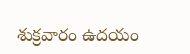శుక్రవారం ఉదయం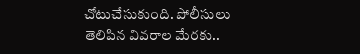చోటుచేసుకుంది. పోలీసులు తెలిపిన వివరాల మేరకు..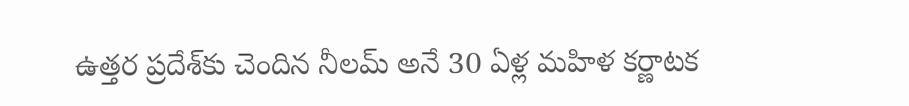ఉత్తర ప్రదేశ్‌కు చెందిన నీలమ్‌ అనే 30 ఏళ్ల మహిళ కర్ణాటక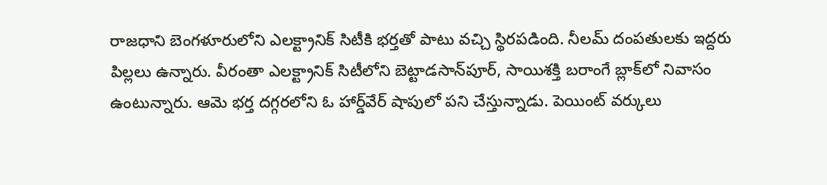రాజధాని బెంగళూరులోని ఎలక్ట్రానిక్‌ సిటీకి భర్తతో పాటు వచ్చి స్థిరపడింది. నీలమ్‌ దంపతులకు ఇద్దరు పిల్లలు ఉన్నారు. వీరంతా ఎలక్ట్రానిక్‌ సిటీలోని బెట్టాడసాన్‌పూర్‌, సాయిశక్తి బరాంగే బ్లాక్‌లో నివాసం ఉంటున్నారు. ఆమె భర్త దగ్గరలోని ఓ హార్డ్‌వేర్‌ షాపులో పని చేస్తున్నాడు. పెయింట్‌ వర్కులు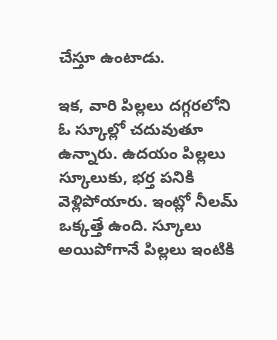చేస్తూ ఉంటాడు.

ఇక, వారి పిల్లలు దగ్గరలోని ఓ స్కూల్లో చదువుతూ ఉన్నారు. ఉదయం పిల్లలు స్కూలుకు, భర్త పనికి వెళ్లిపోయారు. ఇంట్లో నీలమ్‌ ఒక్కత్తే ఉంది. స్కూలు అయిపోగానే పిల్లలు ఇంటికి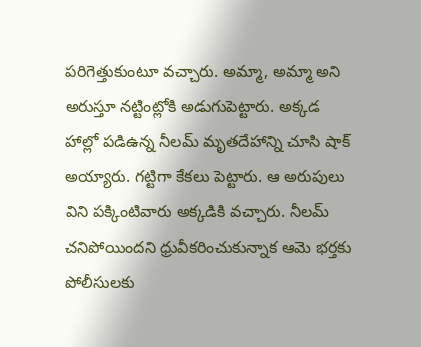పరిగెత్తుకుంటూ వచ్చారు. అమ్మా, అమ్మా అని అరుస్తూ నట్టింట్లోకి అడుగుపెట్టారు. అక్కడ హాల్లో పడిఉన్న నీలమ్‌ మృతదేహాన్ని చూసి షాక్‌ అయ్యారు. గట్టిగా కేకలు పెట్టారు. ఆ అరుపులు విని పక్కింటివారు అక్కడికి వచ్చారు. నీలమ్‌ చనిపోయిందని ధ్రువీకరించుకున్నాక ఆమె భర్తకు పోలీసులకు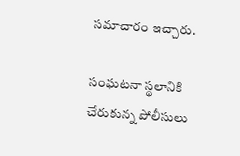సమాచారం ఇచ్చారు.

సంఘటనా స్థలానికి చేరుకున్న పోలీసులు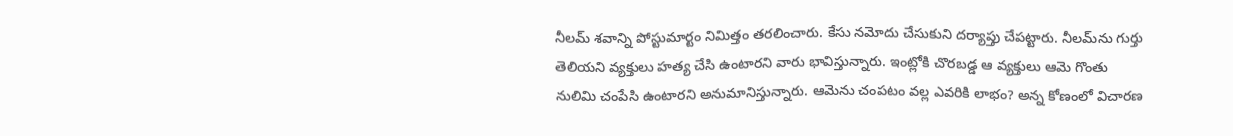నీలమ్‌ శవాన్ని పోస్టుమార్టం నిమిత్తం తరలించారు. కేసు నమోదు చేసుకుని దర్యాప్తు చేపట్టారు. నీలమ్‌ను గుర్తు తెలియని వ్యక్తులు హత్య చేసి ఉంటారని వారు భావిస్తున్నారు. ఇంట్లోకి చొరబడ్డ ఆ వ్యక్తులు ఆమె గొంతు నులిమి చంపేసి ఉంటారని అనుమానిస్తున్నారు. ఆమెను చంపటం వల్ల ఎవరికి లాభం? అన్న కోణంలో విచారణ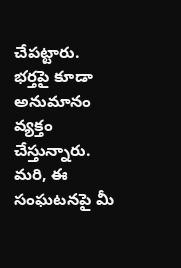చేపట్టారు. భర్తపై కూడా అనుమానం వ్యక్తం చేస్తున్నారు. మరి, ఈ సంఘటనపై మీ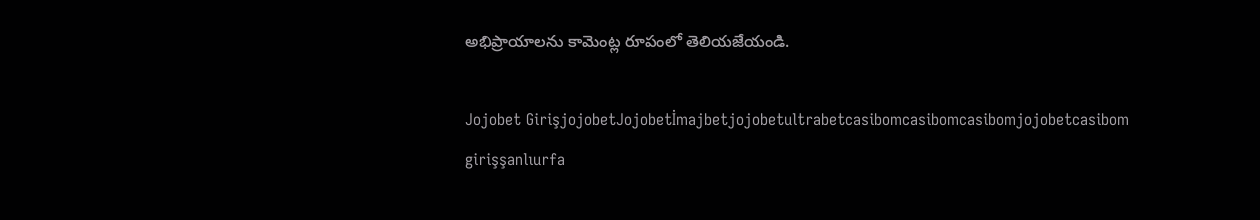అభిప్రాయాలను కామెంట్ల రూపంలో తెలియజేయండి.

Jojobet GirişjojobetJojobetİmajbetjojobetultrabetcasibomcasibomcasibomjojobetcasibom girişşanlıurfa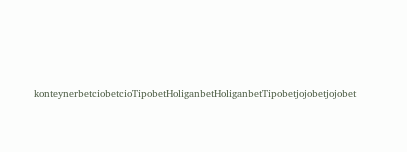konteynerbetciobetcioTipobetHoliganbetHoliganbetTipobetjojobetjojobet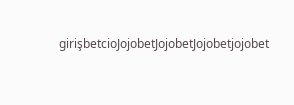girişbetcioJojobetJojobetJojobetjojobet